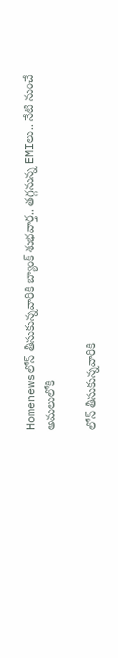Homenewsలోన్ తీసుకున్నవారికి బ్యాంక్ శుభవార్త.. తగ్గనున్న EMIలు.. నేటి నుంచే అమలులోకి

లోన్ తీసుకున్నవారికి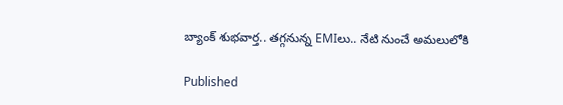బ్యాంక్ శుభవార్త.. తగ్గనున్న EMIలు.. నేటి నుంచే అమలులోకి

Published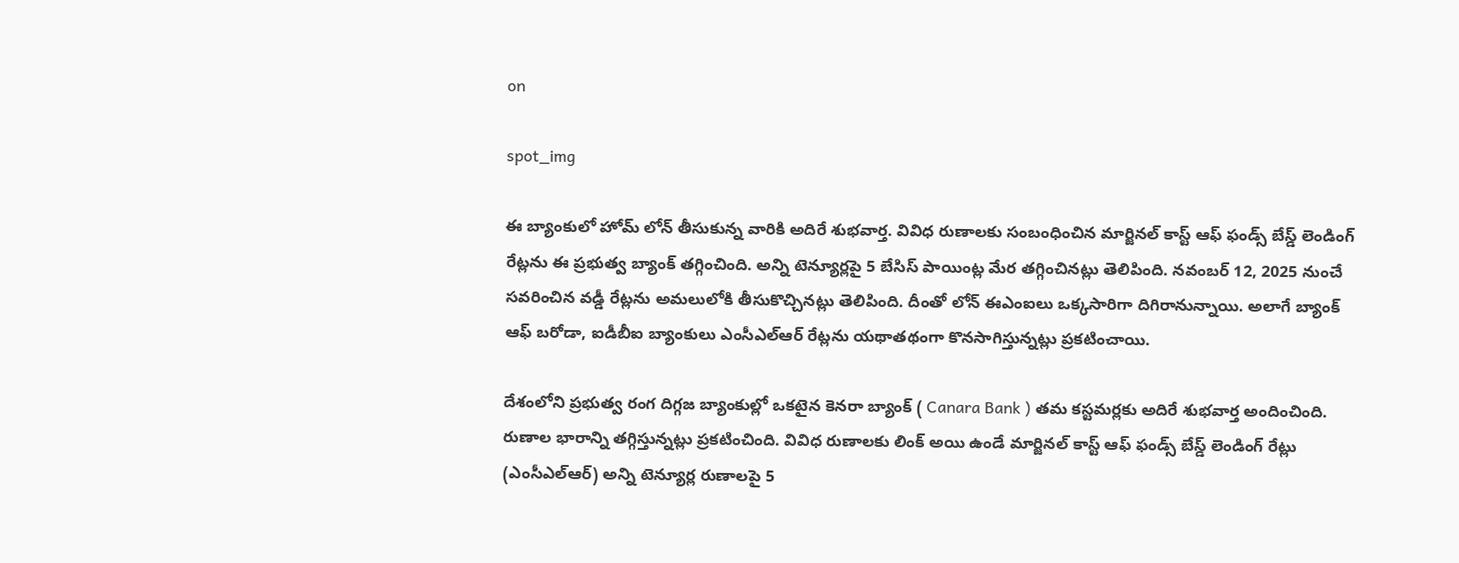on

spot_img

ఈ బ్యాంకులో హోమ్ లోన్ తీసుకున్న వారికి అదిరే శుభవార్త. వివిధ రుణాలకు సంబంధించిన మార్జినల్ కాస్ట్ ఆఫ్ ఫండ్స్ బేస్డ్ లెండింగ్ రేట్లను ఈ ప్రభుత్వ బ్యాంక్ తగ్గించింది. అన్ని టెన్యూర్లపై 5 బేసిస్ పాయింట్ల మేర తగ్గించినట్లు తెలిపింది. నవంబర్ 12, 2025 నుంచే సవరించిన వడ్డీ రేట్లను అమలులోకి తీసుకొచ్చినట్లు తెలిపింది. దీంతో లోన్ ఈఎంఐలు ఒక్కసారిగా దిగిరానున్నాయి. అలాగే బ్యాంక్ ఆఫ్ బరోడా, ఐడీబీఐ బ్యాంకులు ఎంసీఎల్ఆర్ రేట్లను యథాతథంగా కొనసాగిస్తున్నట్లు ప్రకటించాయి.

దేశంలోని ప్రభుత్వ రంగ దిగ్గజ బ్యాంకుల్లో ఒకటైన కెనరా బ్యాంక్ ( Canara Bank ) తమ కస్టమర్లకు అదిరే శుభవార్త అందించింది. రుణాల భారాన్ని తగ్గిస్తున్నట్లు ప్రకటించింది. వివిధ రుణాలకు లింక్ అయి ఉండే మార్జినల్ కాస్ట్ ఆఫ్ ఫండ్స్ బేస్డ్ లెండింగ్ రేట్లు (ఎంసీఎల్ఆర్) అన్ని టెన్యూర్ల రుణాలపై 5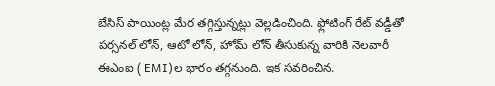బేసిస్ పాయింట్ల మేర తగ్గిస్తున్నట్లు వెల్లడించింది. ఫ్లోటింగ్ రేట్ వడ్డీతో పర్సనల్ లోన్, ఆటో లోన్, హోమ్ లోన్ తీసుకున్న వారికి నెలవారీ ఈఎంఐ ( EMI)ల భారం తగ్గనుంది. ఇక సవరించిన.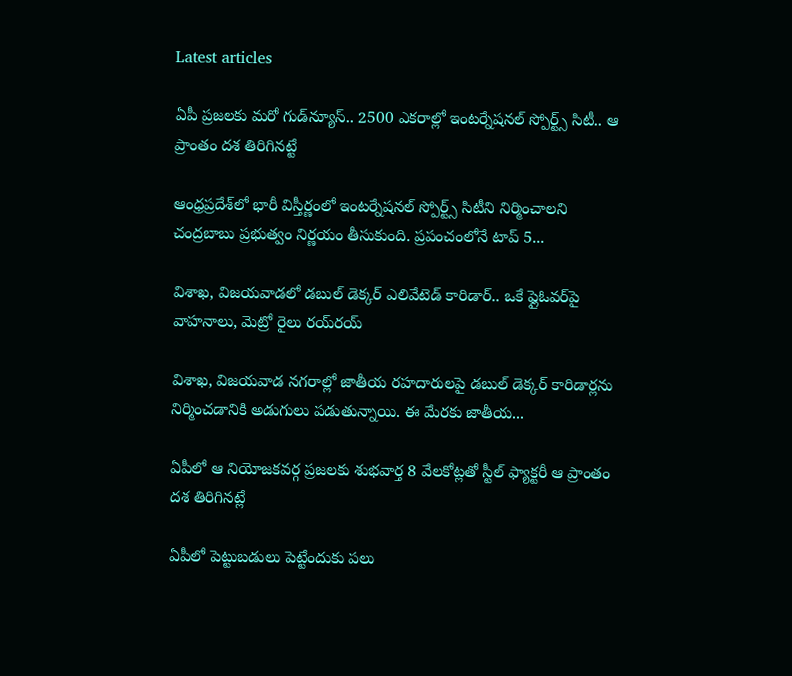Latest articles

ఏపీ ప్రజలకు మరో గుడ్‌న్యూస్.. 2500 ఎకరాల్లో ఇంటర్నేషనల్ స్పోర్ట్స్ సిటీ.. ఆ ప్రాంతం దశ తిరిగినట్టే

ఆంధ్రప్రదేశ్‌లో భారీ విస్తీర్ణంలో ఇంటర్నేషనల్ స్పోర్ట్స్ సిటీని నిర్మించాలని చంద్రబాబు ప్రభుత్వం నిర్ణయం తీసుకుంది. ప్రపంచంలోనే టాప్ 5...

విశాఖ, విజయవాడలో డబుల్ డెక్కర్ ఎలివేటెడ్ కారిడార్.. ఒకే ఫ్లైఓవర్‌పై వాహనాలు, మెట్రో రైలు రయ్‌రయ్

విశాఖ, విజయవాడ నగరాల్లో జాతీయ రహదారులపై డబుల్ డెక్కర్ కారిడార్లను నిర్మించడానికి అడుగులు పడుతున్నాయి. ఈ మేరకు జాతీయ...

ఏపీలో ఆ నియోజకవర్గ ప్రజలకు శుభవార్త 8 వేలకోట్లతో స్టీల్ ఫ్యాక్టరీ ఆ ప్రాంతం దశ తిరిగినట్లే

ఏపీలో పెట్టుబడులు పెట్టేందుకు పలు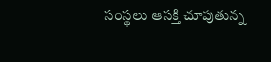సంస్థలు ఆసక్తి చూపుతున్న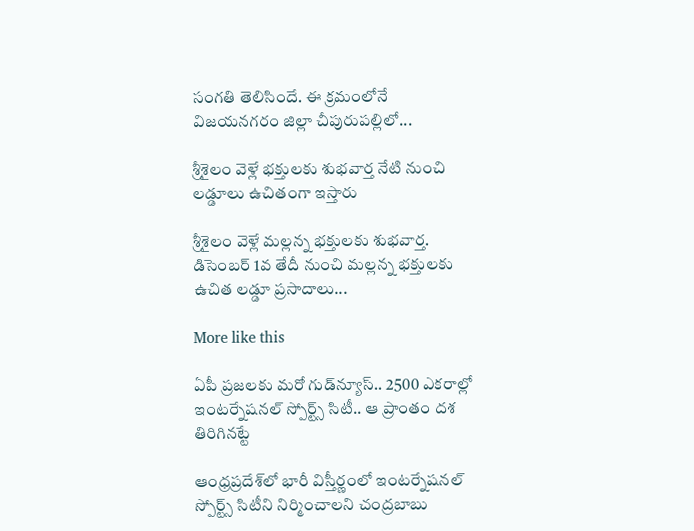సంగతి తెలిసిందే. ఈ క్రమంలోనే విజయనగరం జిల్లా చీపురుపల్లిలో...

శ్రీశైలం వెళ్లే భక్తులకు శుభవార్త నేటి నుంచి లడ్డూలు ఉచితంగా ఇస్తారు

శ్రీశైలం వెళ్లే మల్లన్న భక్తులకు శుభవార్త. డిసెంబర్ 1వ తేదీ నుంచి మల్లన్న భక్తులకు ఉచిత లడ్డూ ప్రసాదాలు...

More like this

ఏపీ ప్రజలకు మరో గుడ్‌న్యూస్.. 2500 ఎకరాల్లో ఇంటర్నేషనల్ స్పోర్ట్స్ సిటీ.. ఆ ప్రాంతం దశ తిరిగినట్టే

ఆంధ్రప్రదేశ్‌లో భారీ విస్తీర్ణంలో ఇంటర్నేషనల్ స్పోర్ట్స్ సిటీని నిర్మించాలని చంద్రబాబు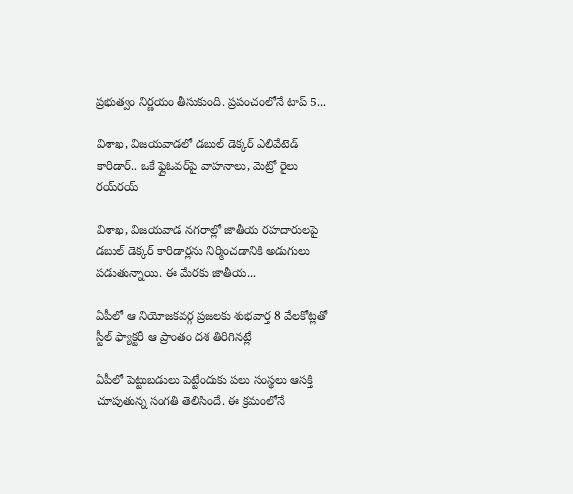ప్రభుత్వం నిర్ణయం తీసుకుంది. ప్రపంచంలోనే టాప్ 5...

విశాఖ, విజయవాడలో డబుల్ డెక్కర్ ఎలివేటెడ్ కారిడార్.. ఒకే ఫ్లైఓవర్‌పై వాహనాలు, మెట్రో రైలు రయ్‌రయ్

విశాఖ, విజయవాడ నగరాల్లో జాతీయ రహదారులపై డబుల్ డెక్కర్ కారిడార్లను నిర్మించడానికి అడుగులు పడుతున్నాయి. ఈ మేరకు జాతీయ...

ఏపీలో ఆ నియోజకవర్గ ప్రజలకు శుభవార్త 8 వేలకోట్లతో స్టీల్ ఫ్యాక్టరీ ఆ ప్రాంతం దశ తిరిగినట్లే

ఏపీలో పెట్టుబడులు పెట్టేందుకు పలు సంస్థలు ఆసక్తి చూపుతున్న సంగతి తెలిసిందే. ఈ క్రమంలోనే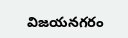విజయనగరం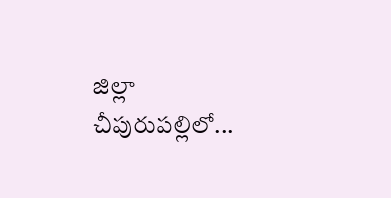జిల్లా చీపురుపల్లిలో...